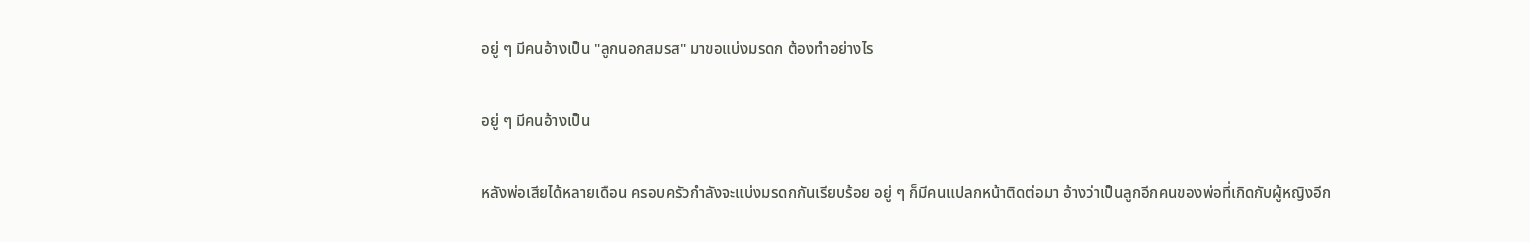อยู่ ๆ มีคนอ้างเป็น "ลูกนอกสมรส" มาขอแบ่งมรดก ต้องทำอย่างไร

อยู่ ๆ มีคนอ้างเป็น

หลังพ่อเสียได้หลายเดือน ครอบครัวกำลังจะแบ่งมรดกกันเรียบร้อย อยู่ ๆ ก็มีคนแปลกหน้าติดต่อมา อ้างว่าเป็นลูกอีกคนของพ่อที่เกิดกับผู้หญิงอีก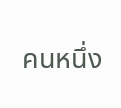คนหนึ่ง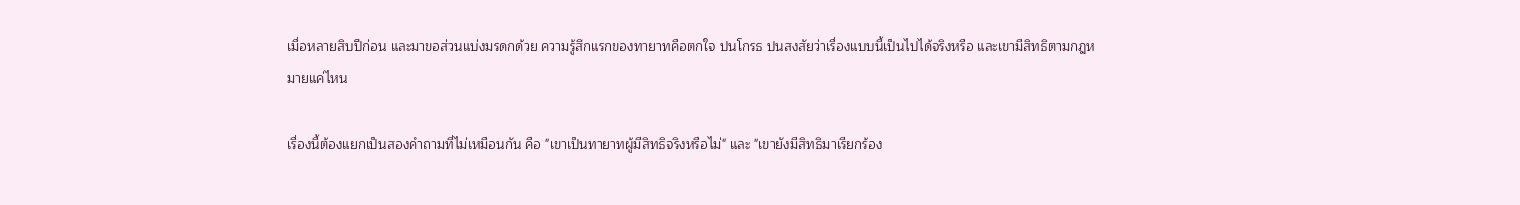เมื่อหลายสิบปีก่อน และมาขอส่วนแบ่งมรดกด้วย ความรู้สึกแรกของทายาทคือตกใจ ปนโกรธ ปนสงสัยว่าเรื่องแบบนี้เป็นไปได้จริงหรือ และเขามีสิทธิตามกฎหมายแค่ไหน

เรื่องนี้ต้องแยกเป็นสองคำถามที่ไม่เหมือนกัน คือ "เขาเป็นทายาทผู้มีสิทธิจริงหรือไม่" และ "เขายังมีสิทธิมาเรียกร้อง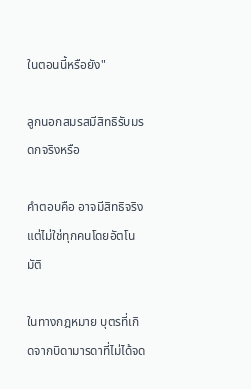ในตอนนี้หรือยัง"

ลูกนอกสมรสมีสิทธิรับมรดกจริงหรือ

คำตอบคือ อาจมีสิทธิจริง แต่ไม่ใช่ทุกคนโดยอัตโนมัติ

ในทางกฎหมาย บุตรที่เกิดจากบิดามารดาที่ไม่ได้จด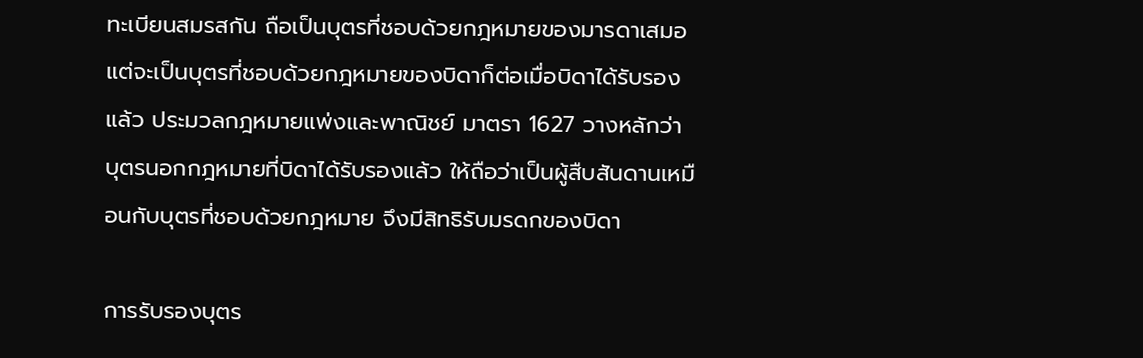ทะเบียนสมรสกัน ถือเป็นบุตรที่ชอบด้วยกฎหมายของมารดาเสมอ แต่จะเป็นบุตรที่ชอบด้วยกฎหมายของบิดาก็ต่อเมื่อบิดาได้รับรองแล้ว ประมวลกฎหมายแพ่งและพาณิชย์ มาตรา 1627 วางหลักว่า บุตรนอกกฎหมายที่บิดาได้รับรองแล้ว ให้ถือว่าเป็นผู้สืบสันดานเหมือนกับบุตรที่ชอบด้วยกฎหมาย จึงมีสิทธิรับมรดกของบิดา

การรับรองบุตร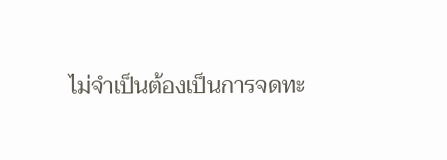ไม่จำเป็นต้องเป็นการจดทะ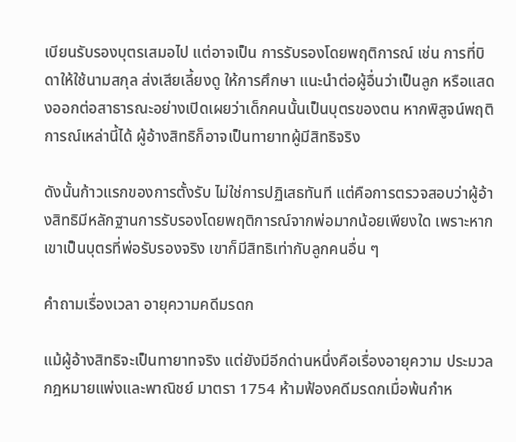เบียนรับรองบุตรเสมอไป แต่อาจเป็น การรับรองโดยพฤติการณ์ เช่น การที่บิดาให้ใช้นามสกุล ส่งเสียเลี้ยงดู ให้การศึกษา แนะนำต่อผู้อื่นว่าเป็นลูก หรือแสดงออกต่อสาธารณะอย่างเปิดเผยว่าเด็กคนนั้นเป็นบุตรของตน หากพิสูจน์พฤติการณ์เหล่านี้ได้ ผู้อ้างสิทธิก็อาจเป็นทายาทผู้มีสิทธิจริง

ดังนั้นก้าวแรกของการตั้งรับ ไม่ใช่การปฏิเสธทันที แต่คือการตรวจสอบว่าผู้อ้างสิทธิมีหลักฐานการรับรองโดยพฤติการณ์จากพ่อมากน้อยเพียงใด เพราะหากเขาเป็นบุตรที่พ่อรับรองจริง เขาก็มีสิทธิเท่ากับลูกคนอื่น ๆ

คำถามเรื่องเวลา อายุความคดีมรดก

แม้ผู้อ้างสิทธิจะเป็นทายาทจริง แต่ยังมีอีกด่านหนึ่งคือเรื่องอายุความ ประมวลกฎหมายแพ่งและพาณิชย์ มาตรา 1754 ห้ามฟ้องคดีมรดกเมื่อพ้นกำห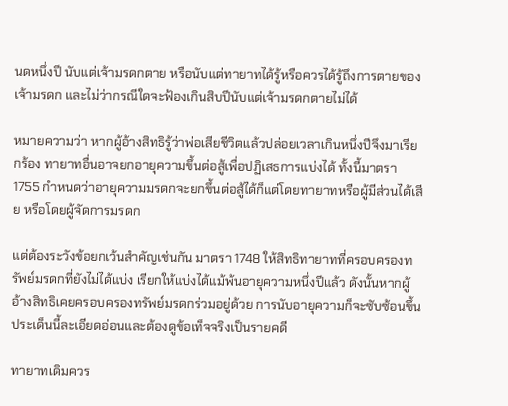นดหนึ่งปี นับแต่เจ้ามรดกตาย หรือนับแต่ทายาทได้รู้หรือควรได้รู้ถึงการตายของเจ้ามรดก และไม่ว่ากรณีใดจะฟ้องเกินสิบปีนับแต่เจ้ามรดกตายไม่ได้

หมายความว่า หากผู้อ้างสิทธิรู้ว่าพ่อเสียชีวิตแล้วปล่อยเวลาเกินหนึ่งปีจึงมาเรียกร้อง ทายาทอื่นอาจยกอายุความขึ้นต่อสู้เพื่อปฏิเสธการแบ่งได้ ทั้งนี้มาตรา 1755 กำหนดว่าอายุความมรดกจะยกขึ้นต่อสู้ได้ก็แต่โดยทายาทหรือผู้มีส่วนได้เสีย หรือโดยผู้จัดการมรดก

แต่ต้องระวังข้อยกเว้นสำคัญเช่นกัน มาตรา 1748 ให้สิทธิทายาทที่ครอบครองทรัพย์มรดกที่ยังไม่ได้แบ่ง เรียกให้แบ่งได้แม้พ้นอายุความหนึ่งปีแล้ว ดังนั้นหากผู้อ้างสิทธิเคยครอบครองทรัพย์มรดกร่วมอยู่ด้วย การนับอายุความก็จะซับซ้อนขึ้น ประเด็นนี้ละเอียดอ่อนและต้องดูข้อเท็จจริงเป็นรายคดี

ทายาทเดิมควร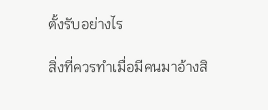ตั้งรับอย่างไร

สิ่งที่ควรทำเมื่อมีคนมาอ้างสิ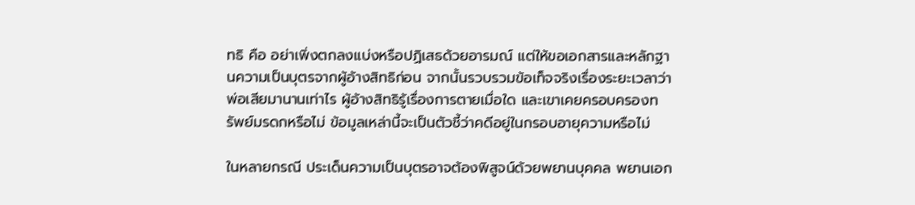ทธิ คือ อย่าเพิ่งตกลงแบ่งหรือปฏิเสธด้วยอารมณ์ แต่ให้ขอเอกสารและหลักฐานความเป็นบุตรจากผู้อ้างสิทธิก่อน จากนั้นรวบรวมข้อเท็จจริงเรื่องระยะเวลาว่าพ่อเสียมานานเท่าไร ผู้อ้างสิทธิรู้เรื่องการตายเมื่อใด และเขาเคยครอบครองทรัพย์มรดกหรือไม่ ข้อมูลเหล่านี้จะเป็นตัวชี้ว่าคดีอยู่ในกรอบอายุความหรือไม่

ในหลายกรณี ประเด็นความเป็นบุตรอาจต้องพิสูจน์ด้วยพยานบุคคล พยานเอก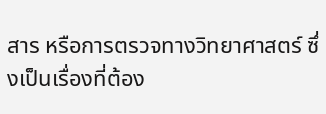สาร หรือการตรวจทางวิทยาศาสตร์ ซึ่งเป็นเรื่องที่ต้อง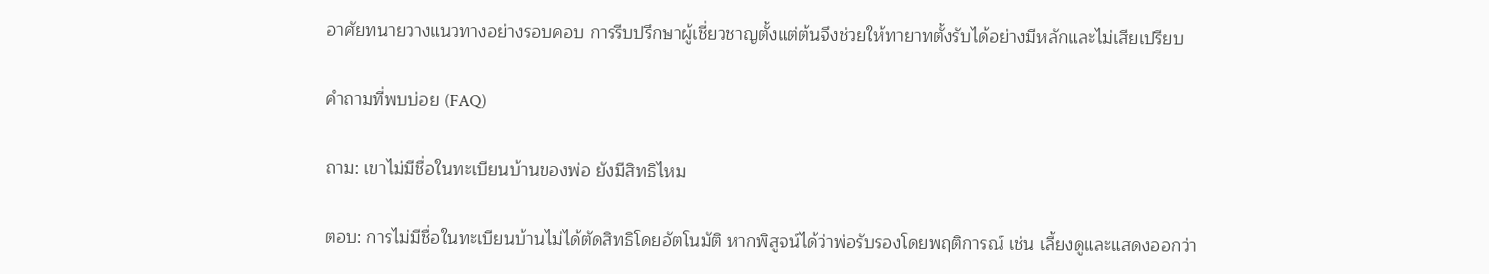อาศัยทนายวางแนวทางอย่างรอบคอบ การรีบปรึกษาผู้เชี่ยวชาญตั้งแต่ต้นจึงช่วยให้ทายาทตั้งรับได้อย่างมีหลักและไม่เสียเปรียบ

คำถามที่พบบ่อย (FAQ)

ถาม: เขาไม่มีชื่อในทะเบียนบ้านของพ่อ ยังมีสิทธิไหม

ตอบ: การไม่มีชื่อในทะเบียนบ้านไม่ได้ตัดสิทธิโดยอัตโนมัติ หากพิสูจน์ได้ว่าพ่อรับรองโดยพฤติการณ์ เช่น เลี้ยงดูและแสดงออกว่า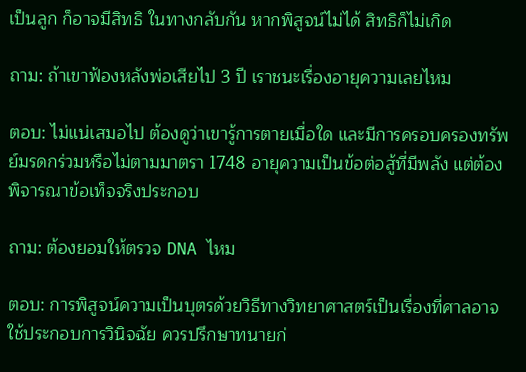เป็นลูก ก็อาจมีสิทธิ ในทางกลับกัน หากพิสูจน์ไม่ได้ สิทธิก็ไม่เกิด

ถาม: ถ้าเขาฟ้องหลังพ่อเสียไป 3 ปี เราชนะเรื่องอายุความเลยไหม

ตอบ: ไม่แน่เสมอไป ต้องดูว่าเขารู้การตายเมื่อใด และมีการครอบครองทรัพย์มรดกร่วมหรือไม่ตามมาตรา 1748 อายุความเป็นข้อต่อสู้ที่มีพลัง แต่ต้องพิจารณาข้อเท็จจริงประกอบ

ถาม: ต้องยอมให้ตรวจ DNA ไหม

ตอบ: การพิสูจน์ความเป็นบุตรด้วยวิธีทางวิทยาศาสตร์เป็นเรื่องที่ศาลอาจใช้ประกอบการวินิจฉัย ควรปรึกษาทนายก่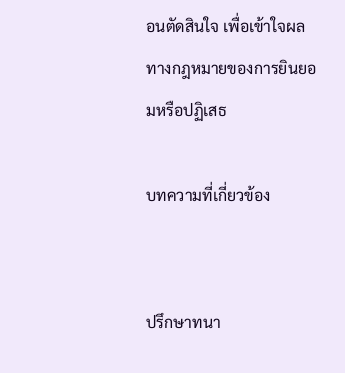อนตัดสินใจ เพื่อเข้าใจผลทางกฎหมายของการยินยอมหรือปฏิเสธ

บทความที่เกี่ยวข้อง


ปรึกษาทนา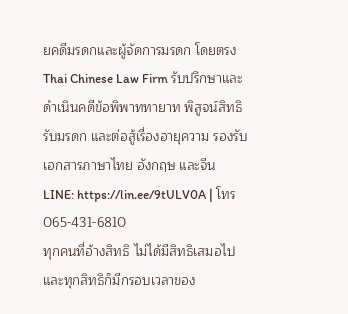ยคดีมรดกและผู้จัดการมรดก โดยตรง
Thai Chinese Law Firm รับปรึกษาและดำเนินคดีข้อพิพาททายาท พิสูจน์สิทธิรับมรดก และต่อสู้เรื่องอายุความ รองรับเอกสารภาษาไทย อังกฤษ และจีน
LINE: https://lin.ee/9tULV0A | โทร 065-431-6810
ทุกคนที่อ้างสิทธิ ไม่ได้มีสิทธิเสมอไป และทุกสิทธิก็มีกรอบเวลาของ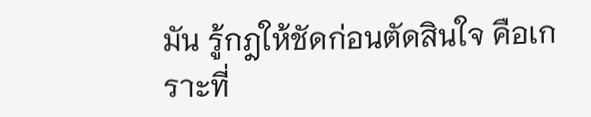มัน รู้กฎให้ชัดก่อนตัดสินใจ คือเกราะที่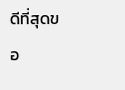ดีที่สุดขอ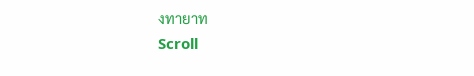งทายาท
Scroll